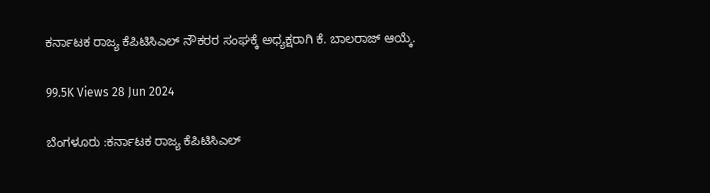ಕರ್ನಾಟಕ ರಾಜ್ಯ ಕೆಪಿಟಿಸಿಎಲ್ ನೌಕರರ ಸಂಘಕ್ಕೆ ಅಧ್ಯಕ್ಷರಾಗಿ ಕೆ. ಬಾಲರಾಜ್ ಆಯ್ಕೆ.

99.5K Views 28 Jun 2024

ಬೆಂಗಳೂರು :ಕರ್ನಾಟಕ ರಾಜ್ಯ ಕೆಪಿಟಿಸಿಎಲ್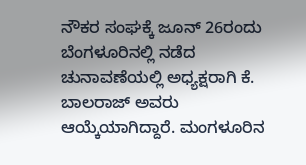ನೌಕರ ಸಂಘಕ್ಕೆ ಜೂನ್ 26ರಂದು ಬೆಂಗಳೂರಿನಲ್ಲಿ ನಡೆದ ಚುನಾವಣೆಯಲ್ಲಿ ಅಧ್ಯಕ್ಷರಾಗಿ ಕೆ. ಬಾಲರಾಜ್ ಅವರು ಆಯ್ಕೆಯಾಗಿದ್ದಾರೆ. ಮಂಗಳೂರಿನ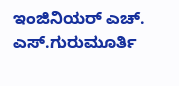ಇಂಜಿನಿಯರ್‌ ಎಚ್. ಎಸ್.ಗುರುಮೂರ್ತಿ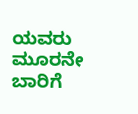ಯವರು ಮೂರನೇ ಬಾರಿಗೆ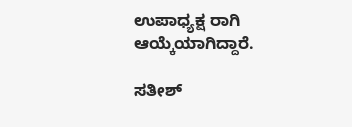ಉಪಾಧ್ಯಕ್ಷ ರಾಗಿ ಆಯ್ಕೆಯಾಗಿದ್ದಾರೆ.

ಸತೀಶ್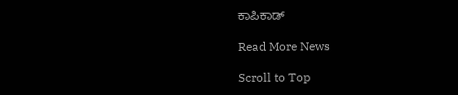ಕಾಪಿಕಾಡ್

Read More News

Scroll to Top